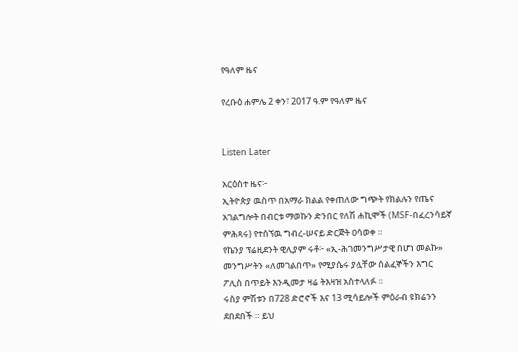የዓለም ዜና

የረቡዕ ሐምሌ 2 ቀን፣ 2017 ዓ.ም የዓለም ዜና


Listen Later

አርዕስተ ዜና፦
ኢትዮጵያ ዉስጥ በአማራ ክልል የቀጠለው ግጭት የክልሉን የጤና አገልግሎት በብርቱ ማወኩን ድንበር የለሽ ሐኪሞች (MSF-በፈረንሳይኛ ምሕጻሩ) የተሰኘዉ ግብረ-ሠናይ ድርጅት ዐሳወቀ ።
የኬንያ ፕሬዚደንት ዊሊያም ሩቶ፦ «ኢ-ሕገመንግሥታዊ በሆነ መልኩ» መንግሥትን «ለመገልበጥ» የሚያሴሩ ያሏቸው ሰልፈኞችን እግር ፖሊስ በጥይት እንዲመታ ዛሬ ትእዛዝ አስተላለፉ ።
ሩስያ ምሽቱን በ728 ድሮኖች እና 13 ሚሳይሎች ምዕራብ ዩክሬንን ደበደበች ። ይህ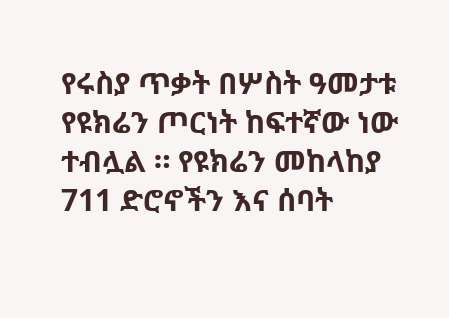የሩስያ ጥቃት በሦስት ዓመታቱ የዩክሬን ጦርነት ከፍተኛው ነው ተብሏል ። የዩክሬን መከላከያ 711 ድሮኖችን እና ሰባት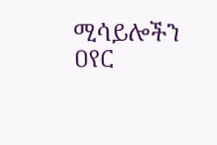ሚሳይሎችን ዐየር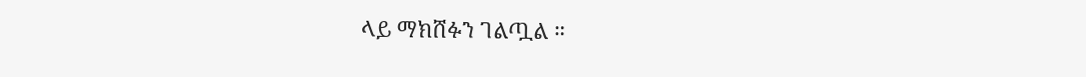ላይ ማክሸፉን ገልጧል ።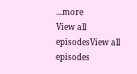...more
View all episodesView all episodes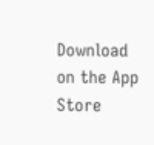Download on the App Store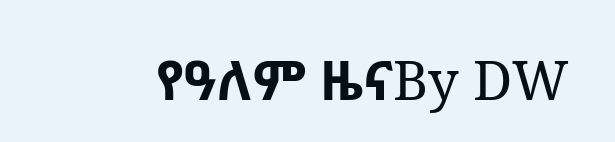የዓለም ዜናBy DW